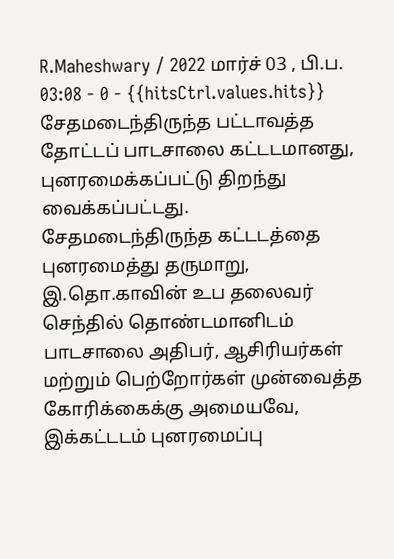R.Maheshwary / 2022 மார்ச் 03 , பி.ப. 03:08 - 0 - {{hitsCtrl.values.hits}}
சேதமடைந்திருந்த பட்டாவத்த தோட்டப் பாடசாலை கட்டடமானது, புனரமைக்கப்பட்டு திறந்து வைக்கப்பட்டது.
சேதமடைந்திருந்த கட்டடத்தை புனரமைத்து தருமாறு, இ.தொ.காவின் உப தலைவர் செந்தில் தொண்டமானிடம் பாடசாலை அதிபர், ஆசிரியர்கள் மற்றும் பெற்றோர்கள் முன்வைத்த கோரிக்கைக்கு அமையவே, இக்கட்டடம் புனரமைப்பு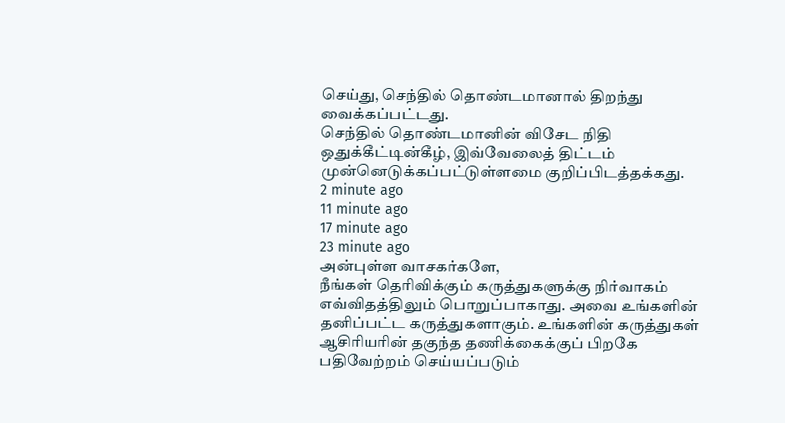செய்து, செந்தில் தொண்டமானால் திறந்து வைக்கப்பட்டது.
செந்தில் தொண்டமானின் விசேட நிதி ஒதுக்கீட்டின்கீழ், இவ்வேலைத் திட்டம் முன்னெடுக்கப்பட்டுள்ளமை குறிப்பிடத்தக்கது.
2 minute ago
11 minute ago
17 minute ago
23 minute ago
அன்புள்ள வாசகர்களே,
நீங்கள் தெரிவிக்கும் கருத்துகளுக்கு நிர்வாகம் எவ்விதத்திலும் பொறுப்பாகாது. அவை உங்களின் தனிப்பட்ட கருத்துகளாகும். உங்களின் கருத்துகள் ஆசிரியரின் தகுந்த தணிக்கைக்குப் பிறகே பதிவேற்றம் செய்யப்படும்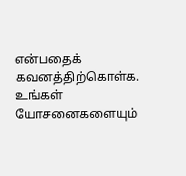என்பதைக் கவனத்திற்கொள்க. உங்கள் யோசனைகளையும்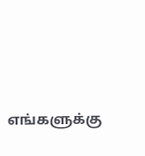எங்களுக்கு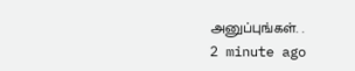அனுப்புங்கள். .
2 minute ago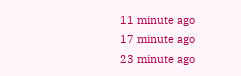11 minute ago
17 minute ago
23 minute ago